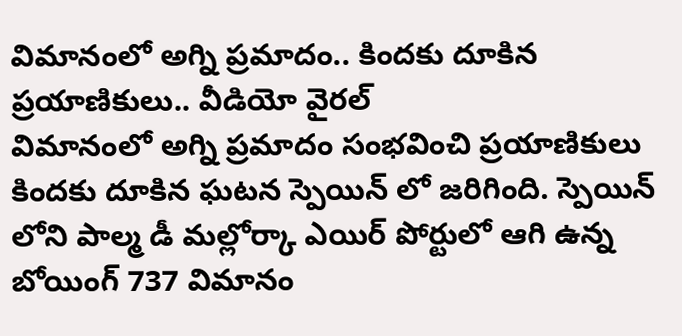విమానంలో అగ్ని ప్రమాదం.. కిందకు దూకిన ప్రయాణికులు.. వీడియో వైరల్
విమానంలో అగ్ని ప్రమాదం సంభవించి ప్రయాణికులు కిందకు దూకిన ఘటన స్పెయిన్ లో జరిగింది. స్పెయిన్ లోని పాల్మ డీ మల్లోర్కా ఎయిర్ పోర్టులో ఆగి ఉన్న బోయింగ్ 737 విమానం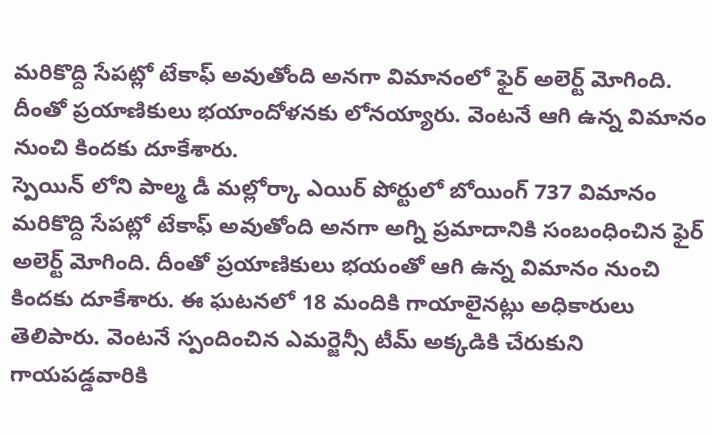మరికొద్ది సేపట్లో టేకాఫ్ అవుతోంది అనగా విమానంలో ఫైర్ అలెర్ట్ మోగింది. దీంతో ప్రయాణికులు భయాందోళనకు లోనయ్యారు. వెంటనే ఆగి ఉన్న విమానం నుంచి కిందకు దూకేశారు.
స్పెయిన్ లోని పాల్మ డీ మల్లోర్కా ఎయిర్ పోర్టులో బోయింగ్ 737 విమానం మరికొద్ది సేపట్లో టేకాఫ్ అవుతోంది అనగా అగ్ని ప్రమాదానికి సంబంధించిన ఫైర్ అలెర్ట్ మోగింది. దీంతో ప్రయాణికులు భయంతో ఆగి ఉన్న విమానం నుంచి కిందకు దూకేశారు. ఈ ఘటనలో 18 మందికి గాయాలైనట్లు అధికారులు తెలిపారు. వెంటనే స్పందించిన ఎమర్జెన్సీ టీమ్ అక్కడికి చేరుకుని గాయపడ్డవారికి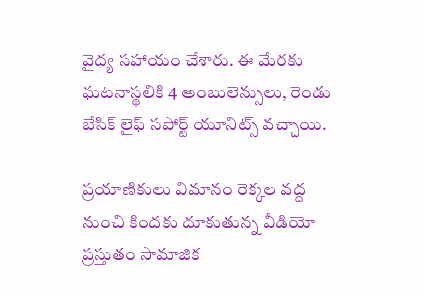వైద్య సహాయం చేశారు. ఈ మేరకు ఘటనాస్థలికి 4 అంబులెన్సులు, రెండు బేసిక్ లైఫ్ సపోర్ట్ యూనిట్స్ వచ్చాయి.

ప్రయాణికులు విమానం రెక్కల వద్ద నుంచి కిందకు దూకుతున్న వీడియో ప్రస్తుతం సామాజిక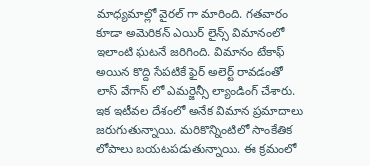మాధ్యమాల్లో వైరల్ గా మారింది. గతవారం కూడా అమెరికన్ ఎయిర్ లైన్స్ విమానంలో ఇలాంటి ఘటనే జరిగింది. విమానం టేకాఫ్ అయిన కొద్ది సేపటికే ఫైర్ అలెర్ట్ రావడంతో లాస్ వేగాస్ లో ఎమర్జెన్సీ ల్యాండింగ్ చేశారు. ఇక ఇటీవల దేశంలో అనేక విమాన ప్రమాదాలు జరుగుతున్నాయి. మరికొన్నింటిలో సాంకేతిక లోపాలు బయటపడుతున్నాయి. ఈ క్రమంలో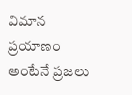విమాన ప్రయాణం అంటేనే ప్రజలు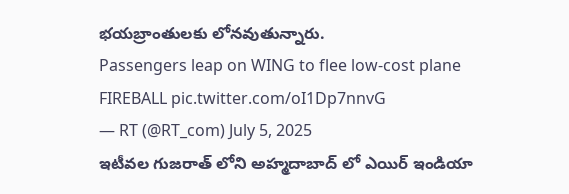భయబ్రాంతులకు లోనవుతున్నారు.
Passengers leap on WING to flee low-cost plane FIREBALL pic.twitter.com/oI1Dp7nnvG
— RT (@RT_com) July 5, 2025
ఇటీవల గుజరాత్ లోని అహ్మదాబాద్ లో ఎయిర్ ఇండియా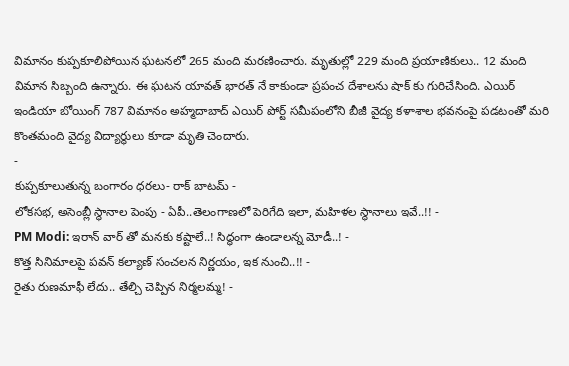విమానం కుప్పకూలిపోయిన ఘటనలో 265 మంది మరణించారు. మృతుల్లో 229 మంది ప్రయాణికులు.. 12 మంది విమాన సిబ్బంది ఉన్నారు. ఈ ఘటన యావత్ భారత్ నే కాకుండా ప్రపంచ దేశాలను షాక్ కు గురిచేసింది. ఎయిర్ ఇండియా బోయింగ్ 787 విమానం అహ్మదాబాద్ ఎయిర్ పోర్ట్ సమీపంలోని బీజీ వైద్య కళాశాల భవనంపై పడటంతో మరి కొంతమంది వైద్య విద్యార్థులు కూడా మృతి చెందారు.
-
కుప్పకూలుతున్న బంగారం ధరలు- రాక్ బాటమ్ -
లోకసభ, అసెంబ్లీ స్థానాల పెంపు - ఏపీ..తెలంగాణలో పెరిగేది ఇలా, మహిళల స్థానాలు ఇవే..!! -
PM Modi: ఇరాన్ వార్ తో మనకు కష్టాలే..! సిద్ధంగా ఉండాలన్న మోడీ..! -
కొత్త సినిమాలపై పవన్ కల్యాణ్ సంచలన నిర్ణయం, ఇక నుంచి..!! -
రైతు రుణమాఫీ లేదు.. తేల్చి చెప్పిన నిర్మలమ్మ! -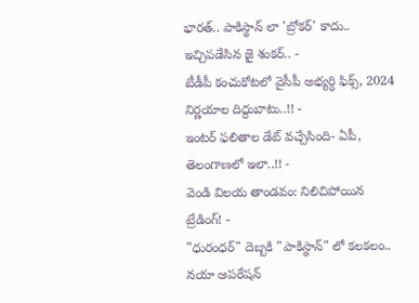భారత్.. పాకిస్థాన్ లా 'బ్రోకర్' కాదు.. ఇచ్చిపడేసిన జై శంకర్.. -
టీడీపీ కంచుకోటలో వైసీపీ అభ్యర్ధి ఫిక్స్, 2024 నిర్ణయాల దిద్దుబాటు..!! -
ఇంటర్ ఫలితాల డేట్ వచ్చేసింది- ఏపీ, తెలంగాణలో ఇలా..!! -
వెండి విలయ తాండవం: నిలిచిపోయిన ట్రేడింగ్! -
"ధురంధర్" దెబ్బకి "పాకిస్థాన్" లో కలకలం.. నయా ఆపరేషన్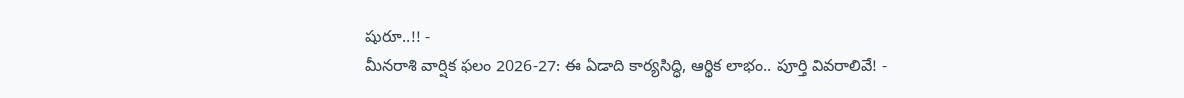షురూ..!! -
మీనరాశి వార్షిక ఫలం 2026-27: ఈ ఏడాది కార్యసిద్ధి, ఆర్థిక లాభం.. పూర్తి వివరాలివే! -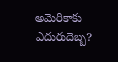అమెరికాకు ఎదురుదెబ్బ?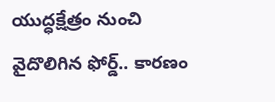యుద్ధక్షేత్రం నుంచి వైదొలిగిన ఫోర్డ్.. కారణం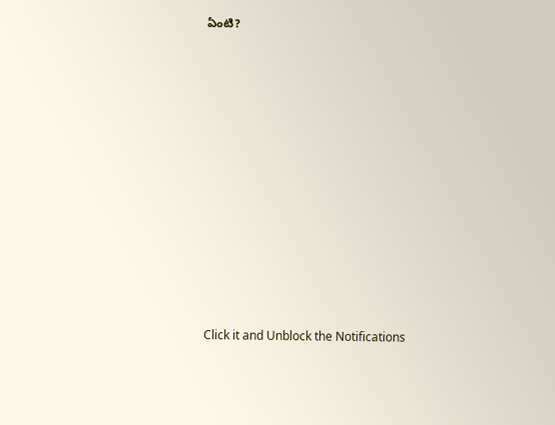ఏంటి?












Click it and Unblock the Notifications